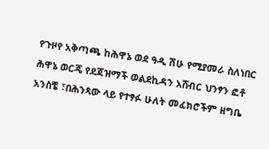የጉዞየ አቅጣጫ ከሕዋኔ ወደ ዓዲ ሽሁ የሚያመራ ስለነበር ሕዋኔ ወርጄ የደጃዝማች ወልደኪዳን አሸብር ህንፃን ፎቶ አንስቼ ፣በሕንጻው ላይ የተፃፉ ሁለት መፈክሮችም ዘግቤ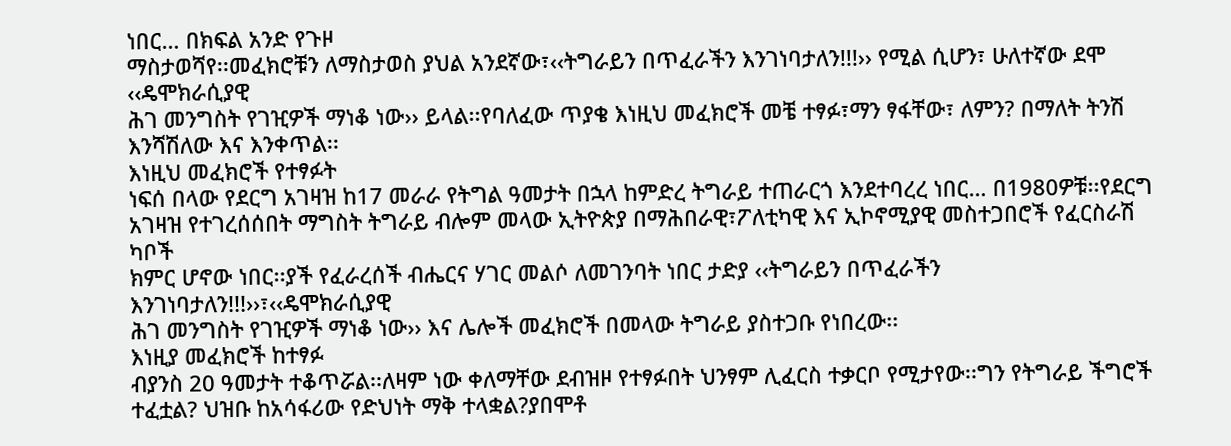ነበር… በክፍል አንድ የጉዞ
ማስታወሻየ፡፡መፈክሮቹን ለማስታወስ ያህል አንደኛው፣‹‹ትግራይን በጥፈራችን እንገነባታለን!!!›› የሚል ሲሆን፣ ሁለተኛው ደሞ ‹‹ዴሞክራሲያዊ
ሕገ መንግስት የገዢዎች ማነቆ ነው›› ይላል፡፡የባለፈው ጥያቄ እነዚህ መፈክሮች መቼ ተፃፉ፣ማን ፃፋቸው፣ ለምን? በማለት ትንሽ እንሻሽለው እና እንቀጥል፡፡
እነዚህ መፈክሮች የተፃፉት
ነፍሰ በላው የደርግ አገዛዝ ከ17 መራራ የትግል ዓመታት በኋላ ከምድረ ትግራይ ተጠራርጎ እንደተባረረ ነበር… በ1980ዎቹ፡፡የደርግ
አገዛዝ የተገረሰሰበት ማግስት ትግራይ ብሎም መላው ኢትዮጵያ በማሕበራዊ፣ፖለቲካዊ እና ኢኮኖሚያዊ መስተጋበሮች የፈርስራሽ ካቦች
ክምር ሆኖው ነበር፡፡ያች የፈራረሰች ብሔርና ሃገር መልሶ ለመገንባት ነበር ታድያ ‹‹ትግራይን በጥፈራችን እንገነባታለን!!!››፣‹‹ዴሞክራሲያዊ
ሕገ መንግስት የገዢዎች ማነቆ ነው›› እና ሌሎች መፈክሮች በመላው ትግራይ ያስተጋቡ የነበረው፡፡
እነዚያ መፈክሮች ከተፃፉ
ብያንስ 20 ዓመታት ተቆጥሯል፡፡ለዛም ነው ቀለማቸው ደብዝዞ የተፃፉበት ህንፃም ሊፈርስ ተቃርቦ የሚታየው፡፡ግን የትግራይ ችግሮች
ተፈቷል? ህዝቡ ከአሳፋሪው የድህነት ማቅ ተላቋል?ያበሞቶ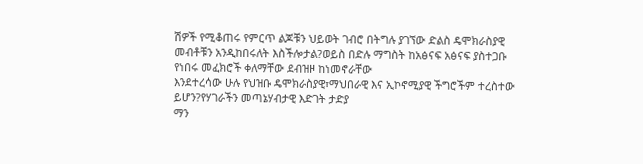ሽዎች የሚቆጠሩ የምርጥ ልጆቹን ህይወት ገብሮ በትግሉ ያገኘው ድልስ ዴሞክራስያዊ
መብቶቹን አንዲከበሩለት እስችሎታል?ወይስ በድሉ ማግስት ከአፅናፍ አፅናፍ ያስተጋቡ የነበሩ መፈክሮች ቀለማቸው ደብዝዞ ከነመኖራቸው
እንደተረሳው ሁሉ የህዝቡ ዴሞክራስያዊ፣ማህበራዊ እና ኢኮኖሚያዊ ችግሮችም ተረስተው ይሆን?የሃገራችን መጣኔሃብታዊ እድገት ታድያ
ማን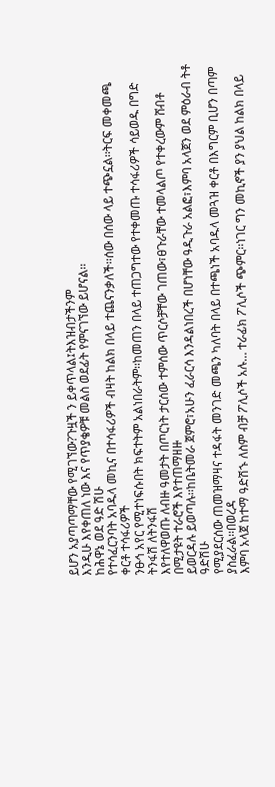ይሆን አያጣጣማቸው የሚገኘው?ጉዟች ን ይቀጥላል፤ትእዝብታችንም
እንዲሁ እየቀጠለ ነው እና የጥያቄዎቹ መልስ ወደፊት የምናገኘው ይሆናል፡፡
ከሕዋኔ ወደ ዓድ ሽሁ
የተሳፈርንባት አባዱላ መኪና በተሳፋሪዎች ብዛት ከልክ በላይ ተጨናንቃለች፡፡ሰው በሰው ላይ ተጭኗል፡፡ትርፍ መቀመጫ ቀርቶ ተሳፋሪዎች
ንፁኅ አየር የሚተነፍሱበት ክፍተትም አልነበራትም፡፡ከመጠን በላይ ተጠጋግተው የተቀመጡ ተሳፋሪዎች ሳይወዱ በግድ ትንፋሽ ለትንፋሽ
እየተለዋወጡ ለብዙ ዓመታት በጦርነት ታርሰው ተምሰው ጥርሶቻቸው ገጠው፣ፀጉራቸው ተመላልጦ የተቀረውም ሸብቶ በሚታዩት ተራሮች እየተጠማዘዙ
ይወርዳሉ ይወጣሉ፡፡ከቤትመራ ጀምሮ፣አሁን ፈራርሳ እንዳልነበረች በሆነቸው ዓዲጉራ አልፎ፣እምባ አላጀን ወደ ምዕራብ ትቶ ዓድሽሁ
የሚያደርሰው ጠመዝማዛና ተዳፋት መንገድ መጫን ካለባት በላይ በተጫነች አባዱላ መጓዝ ቀርቶ በእግርም ቢሆን በጣም ያስፈራል፡፡በወረዳ
እምባ አላጀ ከተማ ዓድሽኁ ለስም ብቻ ፖሊሶች አሉ… ተራፊክ ፖሊሶች ጭምር፡፡ነገር ግን መኪኖች ያን ያህል ከልክ በላይ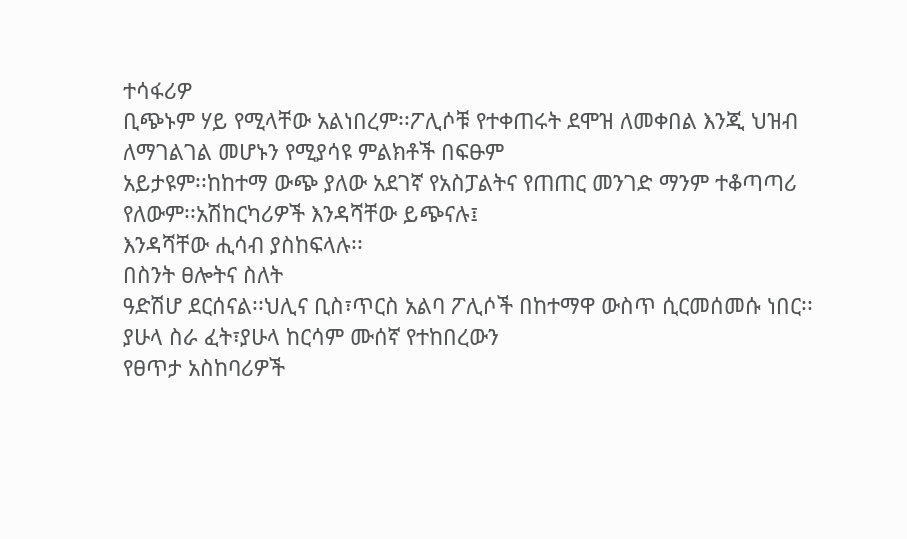ተሳፋሪዎ
ቢጭኑም ሃይ የሚላቸው አልነበረም፡፡ፖሊሶቹ የተቀጠሩት ደሞዝ ለመቀበል እንጂ ህዝብ ለማገልገል መሆኑን የሚያሳዩ ምልክቶች በፍፁም
አይታዩም፡፡ከከተማ ውጭ ያለው አደገኛ የአስፓልትና የጠጠር መንገድ ማንም ተቆጣጣሪ የለውም፡፡አሽከርካሪዎች እንዳሻቸው ይጭናሉ፤
እንዳሻቸው ሒሳብ ያስከፍላሉ፡፡
በስንት ፀሎትና ስለት
ዓድሽሆ ደርሰናል፡፡ህሊና ቢስ፣ጥርስ አልባ ፖሊሶች በከተማዋ ውስጥ ሲርመሰመሱ ነበር፡፡ያሁላ ስራ ፈት፣ያሁላ ከርሳም ሙሰኛ የተከበረውን
የፀጥታ አስከባሪዎች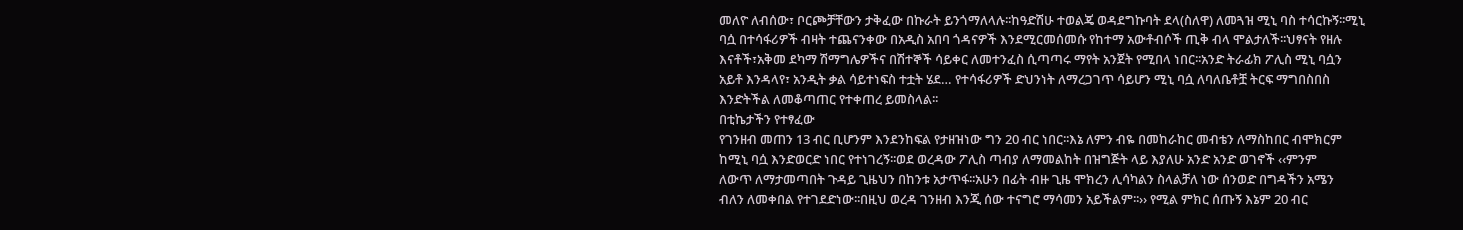መለዮ ለብሰው፣ ቦርጮቻቸውን ታቅፈው በኩራት ይንጎማለላሉ፡፡ከዓድሽሁ ተወልጄ ወዳደግኩባት ደላ(ስለዋ) ለመጓዝ ሚኒ ባስ ተሳርኩኝ፡፡ሚኒ ባሷ በተሳፋሪዎች ብዛት ተጨናንቀው በአዲስ አበባ ጎዳናዎች እንደሚርመሰመሱ የከተማ አውቶብሶች ጢቅ ብላ ሞልታለች፡፡ህፃናት የዘሉ እናቶች፣አቅመ ደካማ ሽማግሌዎችና በሽተኞች ሳይቀር ለመተንፈስ ሲጣጣሩ ማየት አንጀት የሚበላ ነበር፡፡አንድ ትራፊክ ፖሊስ ሚኒ ባሷን አይቶ እንዳላየ፣ አንዲት ቃል ሳይተነፍስ ተቷት ሄደ… የተሳፋሪዎች ድህንነት ለማረጋገጥ ሳይሆን ሚኒ ባሷ ለባለቤቶቿ ትርፍ ማግበስበስ እንድትችል ለመቆጣጠር የተቀጠረ ይመስላል፡፡
በቲኬታችን የተፃፈው
የገንዘብ መጠን 13 ብር ቢሆንም እንደንከፍል የታዘዝነው ግን 20 ብር ነበር፡፡እኔ ለምን ብዬ በመከራከር መብቴን ለማስከበር ብሞክርም
ከሚኒ ባሷ እንድወርድ ነበር የተነገረኝ፡፡ወደ ወረዳው ፖሊስ ጣብያ ለማመልከት በዝግጅት ላይ እያለሁ አንድ አንድ ወገኖች ‹‹ምንም
ለውጥ ለማታመጣበት ጉዳይ ጊዜህን በከንቱ አታጥፋ፡፡አሁን በፊት ብዙ ጊዜ ሞክረን ሊሳካልን ስላልቻለ ነው ሰንወድ በግዳችን አሜን
ብለን ለመቀበል የተገደድነው፡፡በዚህ ወረዳ ገንዘብ እንጂ ሰው ተናግሮ ማሳመን አይችልም፡፡›› የሚል ምክር ሰጡኝ እኔም 20 ብር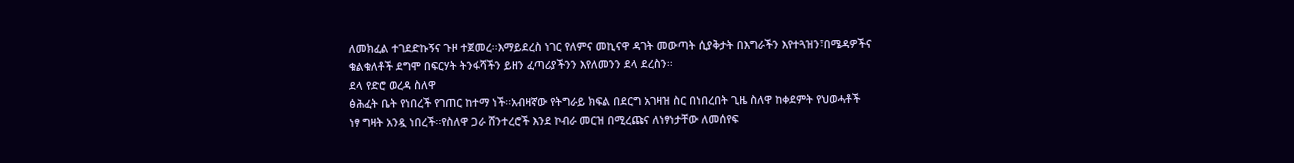ለመክፈል ተገደድኩኝና ጉዞ ተጀመረ፡፡እማይደረስ ነገር የለምና መኪናዋ ዳገት መውጣት ሲያቅታት በእግራችን እየተጓዝን፣በሜዳዎችና
ቁልቁለቶች ደግሞ በፍርሃት ትንፋሻችን ይዘን ፈጣሪያችንን እየለመንን ደላ ደረስን፡፡
ደላ የድሮ ወረዳ ስለዋ
ፅሕፈት ቤት የነበረች የገጠር ከተማ ነች፡፡አብዛኛው የትግራይ ክፍል በደርግ አገዛዝ ስር በነበረበት ጊዜ ስለዋ ከቀደምት የህወሓቶች
ነፃ ግዛት አንዷ ነበረች፡፡የስለዋ ጋራ ሸንተረሮች እንደ ኮብራ መርዝ በሚረጩና ለነፃነታቸው ለመሰየፍ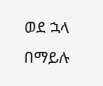ወደ ኋላ በማይሉ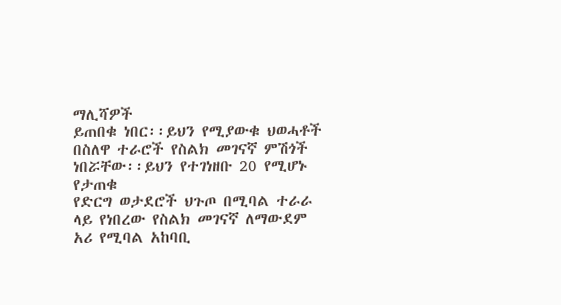ማሊሻዎች
ይጠበቁ ነበር፡፡ይህን የሚያውቁ ህወሓቶች በስለዋ ተራሮች የስልክ መገናኛ ምሽጎች ነበሯቸው፡፡ይህን የተገነዘቡ 20 የሚሆኑ የታጠቁ
የድርግ ወታደሮች ህጉጦ በሚባል ተራራ ላይ የነበረው የስልክ መገናኛ ለማውደም አሪ የሚባል አከባቢ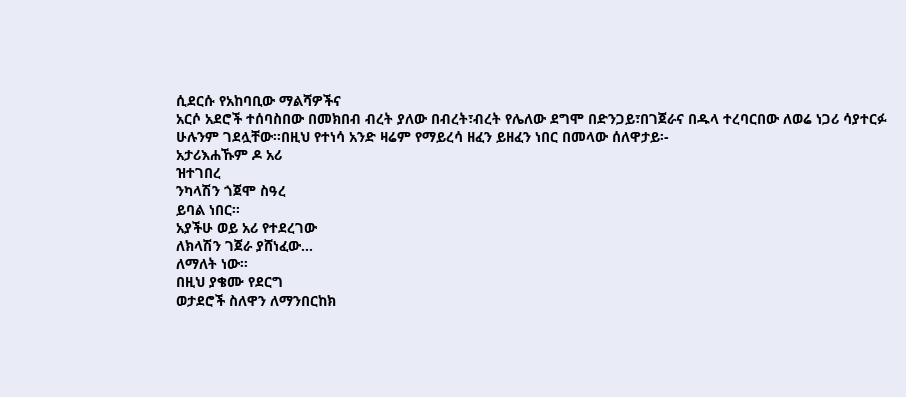ሲደርሱ የአከባቢው ማልሻዎችና
አርሶ አደሮች ተሰባስበው በመክበብ ብረት ያለው በብረት፣ብረት የሌለው ደግሞ በድንጋይ፣በገጀራና በዱላ ተረባርበው ለወሬ ነጋሪ ሳያተርፉ
ሁሉንም ገደሏቸው፡፡በዚህ የተነሳ አንድ ዛሬም የማይረሳ ዘፈን ይዘፈን ነበር በመላው ሰለዋታይ፡-
አታሪእሐኹም ዶ አሪ
ዝተገበረ
ንካላሽን ጎጀሞ ስዓረ
ይባል ነበር፡፡
አያችሁ ወይ አሪ የተደረገው
ለክላሽን ገጀራ ያሸነፈው…
ለማለት ነው፡፡
በዚህ ያቄሙ የደርግ
ወታደሮች ስለዋን ለማንበርከክ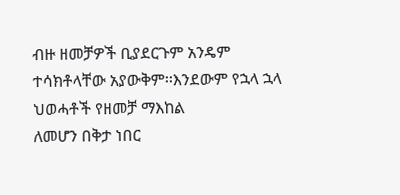ብዙ ዘመቻዎች ቢያደርጉም አንዴም ተሳክቶላቸው አያውቅም፡፡እንደውም የኋላ ኋላ ህወሓቶች የዘመቻ ማእከል
ለመሆን በቅታ ነበር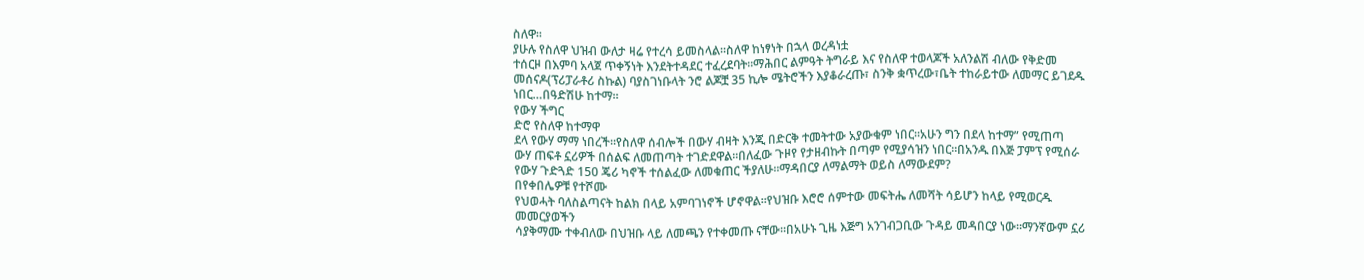ስለዋ፡፡
ያሁሉ የስለዋ ህዝብ ውለታ ዛሬ የተረሳ ይመስላል፡፡ስለዋ ከነፃነት በኋላ ወረዳነቷ
ተሰርዞ በእምባ አላጀ ጥቀኝነት እንደትተዳደር ተፈረደባት፡፡ማሕበር ልምዓት ትግራይ እና የስለዋ ተወላጆች አለንልሽ ብለው የቅድመ
መሰናዶ(ፕሪፓራቶሪ ስኩል) ባያስገነቡላት ንሮ ልጆቿ 35 ኪሎ ሜትሮችን እያቆራረጡ፣ ስንቅ ቋጥረው፣ቤት ተከራይተው ለመማር ይገደዱ
ነበር…በዓድሽሁ ከተማ፡፡
የውሃ ችግር
ድሮ የስለዋ ከተማዋ
ደላ የውሃ ማማ ነበረች፡፡የስለዋ ሰብሎች በውሃ ብዛት እንጂ በድርቅ ተመትተው አያውቁም ነበር፡፡አሁን ግን በደላ ከተማ” የሚጠጣ
ውሃ ጠፍቶ ኗሪዎች በሰልፍ ለመጠጣት ተገድደዋል፡፡በለፈው ጉዞየ የታዘብኩት በጣም የሚያሳዝን ነበር፡፡በአንዱ በእጅ ፓምፕ የሚሰራ
የውሃ ጉድጓድ 150 ጄሪ ካኖች ተሰልፈው ለመቁጠር ችያለሁ፡፡ማዳበርያ ለማልማት ወይስ ለማውደም?
በየቀበሌዎቹ የተሾሙ
የህወሓት ባለስልጣናት ከልክ በላይ አምባገነኖች ሆኖዋል፡፡የህዝቡ እሮሮ ሰምተው መፍትሔ ለመሻት ሳይሆን ከላይ የሚወርዱ መመርያወችን
ሳያቅማሙ ተቀብለው በህዝቡ ላይ ለመጫን የተቀመጡ ናቸው፡፡በአሁኑ ጊዜ እጅግ አንገብጋቢው ጉዳይ መዳበርያ ነው፡፡ማንኛውም ኗሪ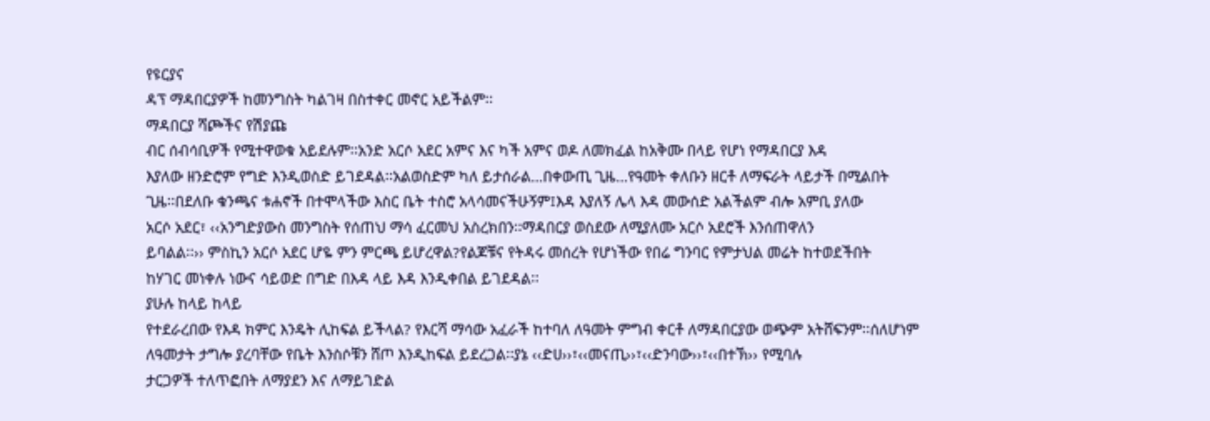የዩርያና
ዳፕ ማዳበርያዎች ከመንግስት ካልገዛ በስተቀር መኖር አይችልም፡፡
ማዳበርያ ሻጮችና የሽያጩ
ብር ሰብሳቢዎች የሚተዋወቁ አይደሉም፡፡አንድ አርሶ አደር አምና እና ካች አምና ወዶ ለመክፈል ከአቅሙ በላይ የሆነ የማዳበርያ እዳ
እያለው ዘንድሮም የግድ እንዲወስድ ይገደዳል፡፡አልወስድም ካለ ይታሰራል…በቀውጢ ጊዜ…የዓመት ቀለቡን ዘርቶ ለማፍራት ላይታች በሚልበት
ጊዜ፡፡በደለቡ ቁንጫና ቱሐኖች በተሞላችው እስር ቤት ተስሮ አላሳመናችሁኝም፤እዳ እያለኝ ሌላ እዳ መውሰድ አልችልም ብሎ አምቢ ያለው
አርሶ አደር፣ ‹‹አንግድያውስ መንግስት የሰጠህ ማሳ ፈርመህ አስረክበን፡፡ማዳበርያ ወስደው ለሚያለሙ አርሶ አደሮች እንሰጠዋለን
ይባልል፡፡›› ምስኪን አርሶ አደር ሆዬ ምን ምርጫ ይሆረዋል?የልጆቹና የትዳሩ መሰረት የሆነችው የበሬ ግንባር የምታህል መሬት ከተወደችበት
ከሃገር መነቀሉ ነውና ሳይወድ በግድ በእዳ ላይ እዳ እንዲቀበል ይገደዳል፡፡
ያሁሉ ከላይ ከላይ
የተደራረበው የእዳ ክምር እንዴት ሊከፍል ይችላል? የእርሻ ማሳው አፈራች ከተባለ ለዓመት ምግብ ቀርቶ ለማዳበርያው ወጭም አትሸፍንም፡፡ሰለሆነም
ለዓመታት ታግሎ ያረባቸው የቤት እንስሶቹን ሸጦ እንዲከፍል ይደረጋል፡፡ያኔ ‹‹ድሀ››፣‹‹መናጢ››፣‹‹ድንባው››፣‹‹በተኽ›› የሚባሉ
ታርጋዎች ተለጥፎበት ለማያደን እና ለማይገድል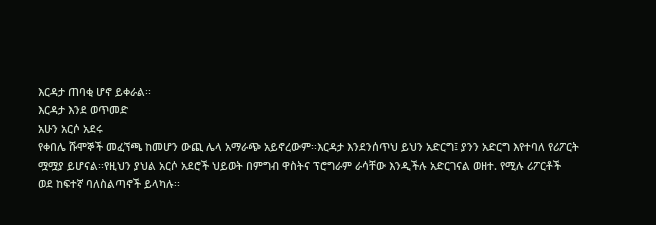እርዳታ ጠባቂ ሆኖ ይቀራል፡፡
እርዳታ እንደ ወጥመድ
አሁን አርሶ አደሩ
የቀበሌ ሹሞኞች መፈኘጫ ከመሆን ውጪ ሌላ አማራጭ አይኖረውም፡፡እርዳታ እንደንሰጥህ ይህን አድርግ፤ ያንን አድርግ እየተባለ የሪፖርት
ሟሟያ ይሆናል፡፡የዚህን ያህል አርሶ አደሮች ህይወት በምግብ ዋስትና ፕሮግራም ራሳቸው እንዲችሉ አድርገናል ወዘተ. የሚሉ ሪፖርቶች
ወደ ከፍተኛ ባለስልጣኖች ይላካሉ፡፡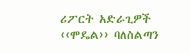ሪፖርት አድራጊዎች ‹‹ሞዴል›› ባለስልጣን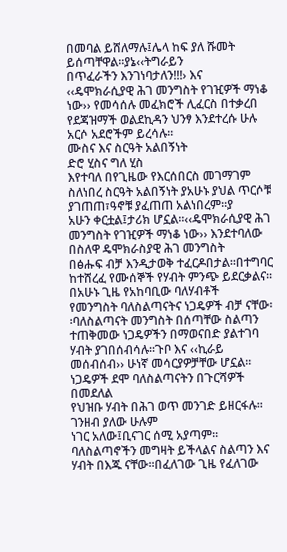በመባል ይሸለማሉ፤ሌላ ከፍ ያለ ሹመት ይሰጣቸዋል፡፡ያኔ‹‹ትግራይን
በጥፈራችን እንገነባታለን!!!› እና ‹‹ዴሞክራሲያዊ ሕገ መንግስት የገዢዎች ማነቆ ነው›› የመሳሰሉ መፈክሮች ሊፈርስ በተቃረበ
የደጃዝማች ወልደኪዳን ህንፃ እንደተረሱ ሁሉ አርሶ አደሮችም ይረሳሉ፡፡
ሙስና እና ስርዓት አልበኝነት
ድሮ ሂስና ግለ ሂስ
እየተባለ በየጊዜው የእርሰበርስ መገማገም ስለነበረ ስርዓት አልበኝነት ያአሁኑ ያህል ጥርሶቹ ያገጠጠ፣ዓኖቹ ያፈጠጠ አልነበረም፡፡ያ
አሁን ቀርቷል፤ታሪክ ሆኗል፡፡‹‹ዴሞክራሲያዊ ሕገ መንግስት የገዢዎች ማነቆ ነው›› እንደተባለው በስለዋ ዴሞክራስያዊ ሕገ መንግስት
በፅሑፍ ብቻ እንዲታወቅ ተፈርዶበታል፡፡በተግባር ከተሸረፈ የሙሰኞች የሃብት ምንጭ ይደርቃልና፡፡በአሁኑ ጊዜ የአከባቢው ባለሃብቶች
የመንግስት ባለስልጣናትና ነጋዴዎች ብቻ ናቸው፡፡ባለስልጣናት መንግስት በሰጣቸው ስልጣን ተጠቅመው ነጋዴዎችን በማወናበድ ያልተገባ
ሃብት ያገበሰብሳሉ፡፡ጉቦ እና ‹‹ኪራይ መሰብሰብ›› ሁነኛ መሳርያዎቻቸው ሆኗል፡፡ነጋዴዎች ደሞ ባለስልጣናትን በጉርሻዎች በመደለል
የህዝቡ ሃብት በሕገ ወጥ መንገድ ይዘርፋሉ፡፡
ገንዘብ ያለው ሁሉም
ነገር አለው፤ቢናገር ሰሚ አያጣም፡፡ ባለስልጣኖችን መግዛት ይችላልና ስልጣን እና ሃብት በእጁ ናቸው፡፡በፈለገው ጊዜ የፈለገው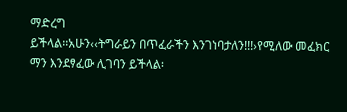ማድረግ
ይችላል፡፡አሁን‹‹ትግራይን በጥፈራችን እንገነባታለን!!!›የሚለው መፈክር ማን እንደፃፈው ሊገባን ይችላል፡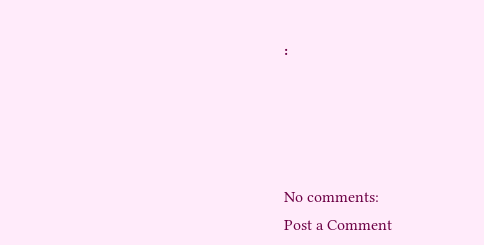፡




No comments:
Post a Comment